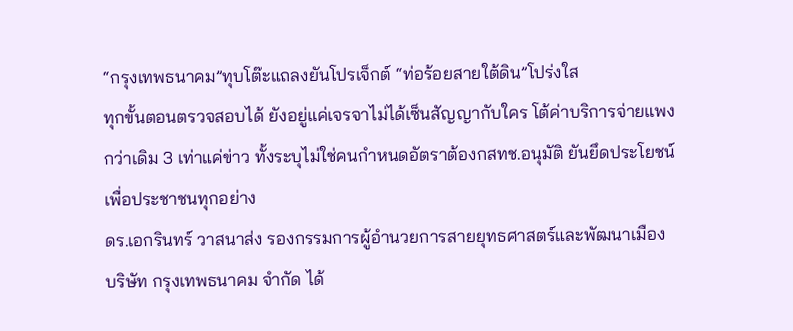“กรุงเทพธนาคม”ทุบโต๊ะแถลงยันโปรเจ็กต์ “ท่อร้อยสายใต้ดิน”โปร่งใส
ทุกขั้นตอนตรวจสอบได้ ยังอยู่แค่เจรจาไม่ได้เซ็นสัญญากับใคร โต้ค่าบริการจ่ายแพงกว่าเดิม 3 เท่าแค่ข่าว ทั้งระบุไม่ใช่คนกำหนดอัตราต้องกสทช.อนุมัติ ยันยึดประโยชน์เพื่อประชาชนทุกอย่าง
ดร.เอกรินทร์ วาสนาส่ง รองกรรมการผู้อำนวยการสายยุทธศาสตร์และพัฒนาเมือง บริษัท กรุงเทพธนาคม จำกัด ได้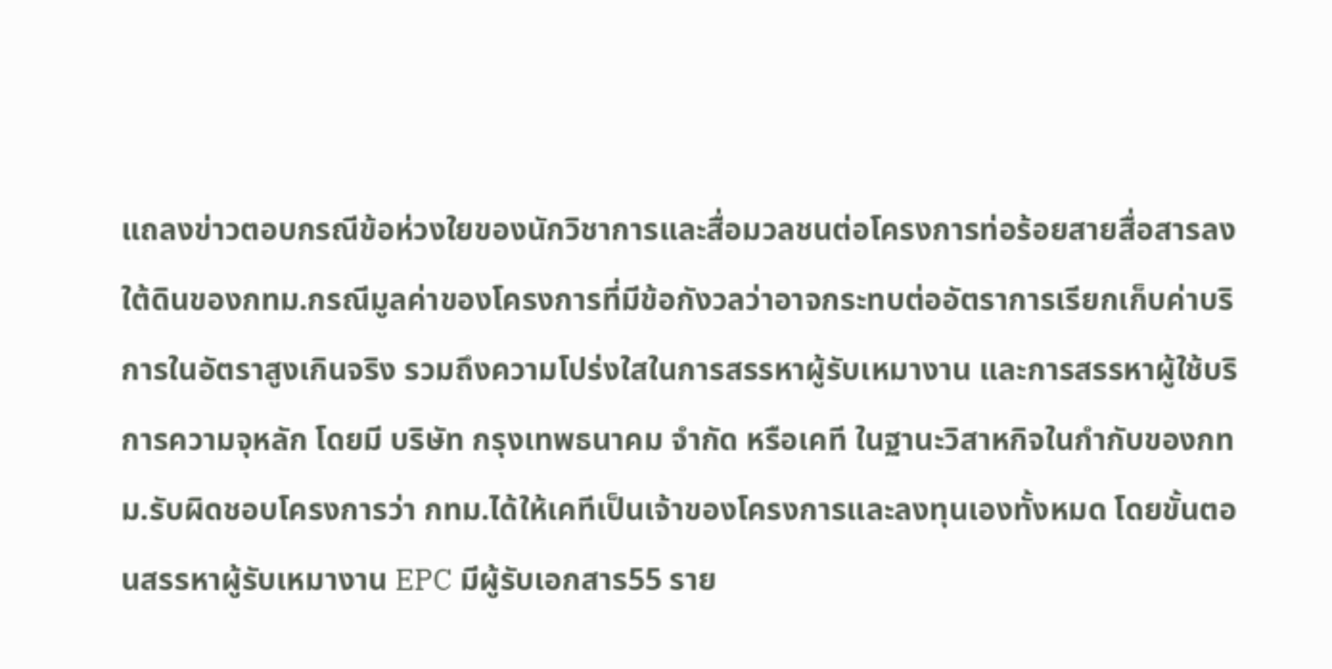แถลงข่าวตอบกรณีข้อห่วงใยของนักวิชาการและสื่อมวลชนต่อโครงการท่อร้อยสายสื่อสารลงใต้ดินของกทม.กรณีมูลค่าของโครงการที่มีข้อกังวลว่าอาจกระทบต่ออัตราการเรียกเก็บค่าบริการในอัตราสูงเกินจริง รวมถึงความโปร่งใสในการสรรหาผู้รับเหมางาน และการสรรหาผู้ใช้บริการความจุหลัก โดยมี บริษัท กรุงเทพธนาคม จำกัด หรือเคที ในฐานะวิสาหกิจในกำกับของกทม.รับผิดชอบโครงการว่า กทม.ได้ให้เคทีเป็นเจ้าของโครงการและลงทุนเองทั้งหมด โดยขั้นตอนสรรหาผู้รับเหมางาน EPC มีผู้รับเอกสาร55 ราย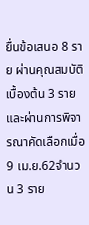ยื่นข้อเสนอ 8 ราย ผ่านคุณสมบัติเบื้องต้น 3 ราย และผ่านการพิจารณาคัดเลือกเมื่อ 9 เม.ย.62จำนวน 3 ราย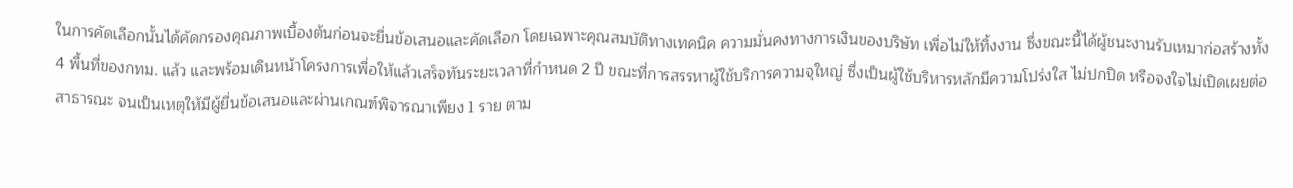ในการคัดเลือกนั้นได้คัดกรองคุณภาพเบื้องต้นก่อนจะยื่นข้อเสนอและคัดเลือก โดยเฉพาะคุณสมบัติทางเทคนิค ความมั่นคงทางการเงินของบริษัท เพื่อไม่ให้ทิ้งงาน ซึ่งขณะนี้ได้ผู้ชนะงานรับเหมาก่อสร้างทั้ง 4 พื้นที่ของกทม. แล้ว และพร้อมเดินหน้าโครงการเพื่อให้แล้วเสร็จทันระยะเวลาที่กำหนด 2 ปี ขณะที่การสรรหาผู้ใช้บริการความจุใหญ่ ซึ่งเป็นผู้ใช้บริหารหลักมีความโปร่งใส ไม่ปกปิด หรือจงใจไม่เปิดเผยต่อสาธารณะ จนเป็นเหตุให้มีผู้ยื่นข้อเสนอและผ่านเกณฑ์พิจารณาเพียง 1 ราย ตาม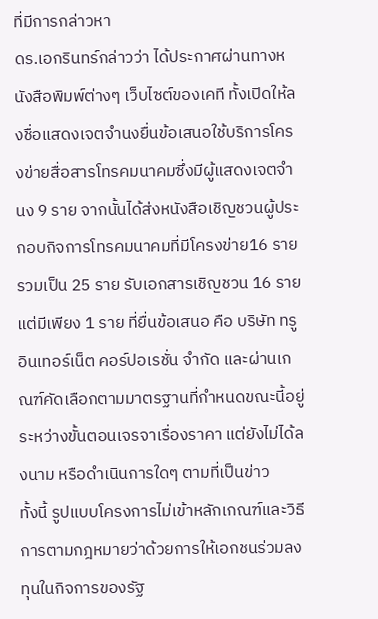ที่มีการกล่าวหา
ดร.เอกรินทร์กล่าวว่า ได้ประกาศผ่านทางหนังสือพิมพ์ต่างๆ เว็บไซต์ของเคที ทั้งเปิดให้ลงชื่อแสดงเจตจำนงยื่นข้อเสนอใช้บริการโครงข่ายสื่อสารโทรคมนาคมซึ่งมีผู้แสดงเจตจำนง 9 ราย จากนั้นได้ส่งหนังสือเชิญชวนผู้ประกอบกิจการโทรคมนาคมที่มีโครงข่าย16 ราย รวมเป็น 25 ราย รับเอกสารเชิญชวน 16 ราย แต่มีเพียง 1 ราย ที่ยื่นข้อเสนอ คือ บริษัท ทรู อินเทอร์เน็ต คอร์ปอเรชั่น จำกัด และผ่านเกณฑ์คัดเลือกตามมาตรฐานที่กำหนดขณะนี้อยู่ระหว่างขั้นตอนเจรจาเรื่องราคา แต่ยังไม่ได้ลงนาม หรือดำเนินการใดๆ ตามที่เป็นข่าว
ทั้งนี้ รูปแบบโครงการไม่เข้าหลักเกณฑ์และวิธีการตามกฎหมายว่าด้วยการให้เอกชนร่วมลงทุนในกิจการของรัฐ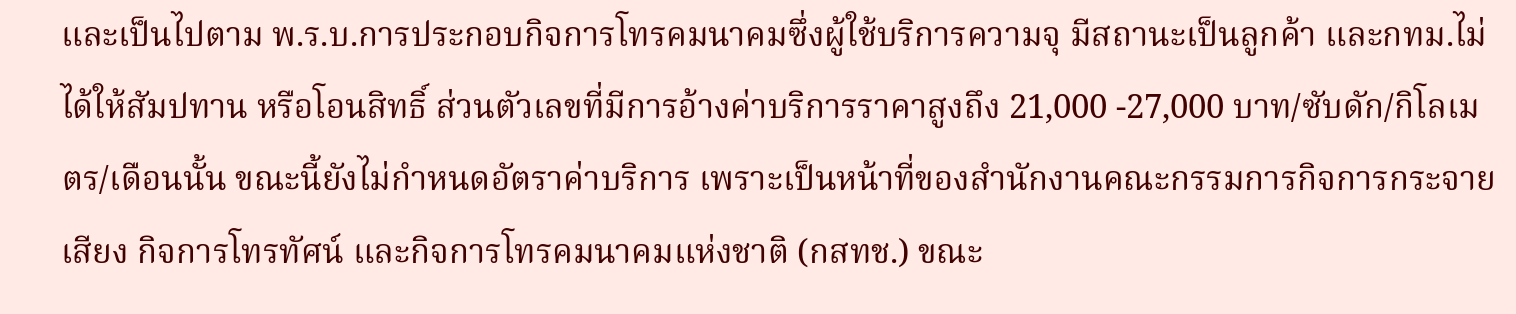และเป็นไปตาม พ.ร.บ.การประกอบกิจการโทรคมนาคมซึ่งผู้ใช้บริการความจุ มีสถานะเป็นลูกค้า และกทม.ไม่ได้ให้สัมปทาน หรือโอนสิทธิ์ ส่วนตัวเลขที่มีการอ้างค่าบริการราคาสูงถึง 21,000 -27,000 บาท/ซับดัก/กิโลเมตร/เดือนนั้น ขณะนี้ยังไม่กำหนดอัตราค่าบริการ เพราะเป็นหน้าที่ของสำนักงานคณะกรรมการกิจการกระจายเสียง กิจการโทรทัศน์ และกิจการโทรคมนาคมแห่งชาติ (กสทช.) ขณะ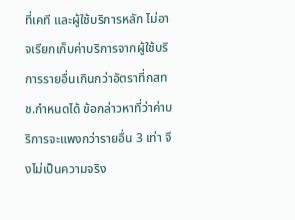ที่เคที และผู้ใช้บริการหลัก ไม่อาจเรียกเก็บค่าบริการจากผู้ใช้บริการรายอื่นเกินกว่าอัตราที่กสทช.กำหนดได้ ข้อกล่าวหาที่ว่าค่าบริการจะแพงกว่ารายอื่น 3 เท่า จึงไม่เป็นความจริง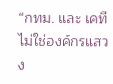“กทม. และ เคที ไม่ใช่องค์กรแสวง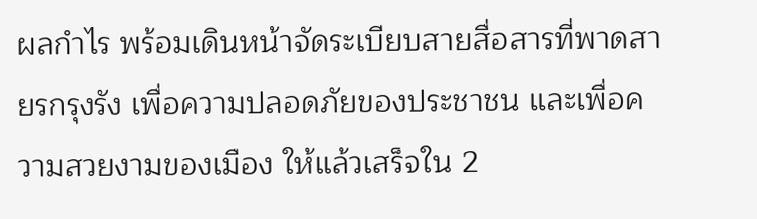ผลกำไร พร้อมเดินหน้าจัดระเบียบสายสื่อสารที่พาดสายรกรุงรัง เพื่อความปลอดภัยของประชาชน และเพื่อความสวยงามของเมือง ให้แล้วเสร็จใน 2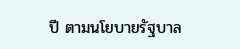ปี ตามนโยบายรัฐบาล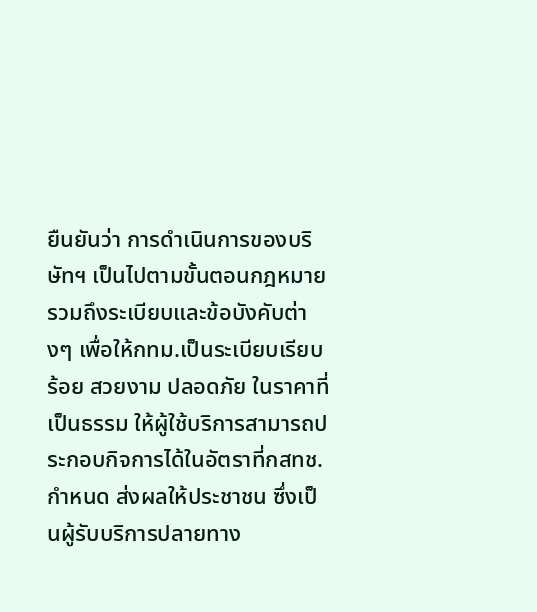ยืนยันว่า การดำเนินการของบริษัทฯ เป็นไปตามขั้นตอนกฎหมาย รวมถึงระเบียบและข้อบังคับต่างๆ เพื่อให้กทม.เป็นระเบียบเรียบร้อย สวยงาม ปลอดภัย ในราคาที่เป็นธรรม ให้ผู้ใช้บริการสามารถประกอบกิจการได้ในอัตราที่กสทช. กำหนด ส่งผลให้ประชาชน ซึ่งเป็นผู้รับบริการปลายทาง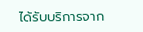ได้รับบริการจาก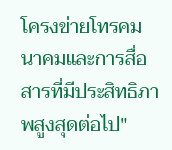โครงข่ายโทรคมนาคมและการสื่อสารที่มีประสิทธิภาพสูงสุดต่อไป"